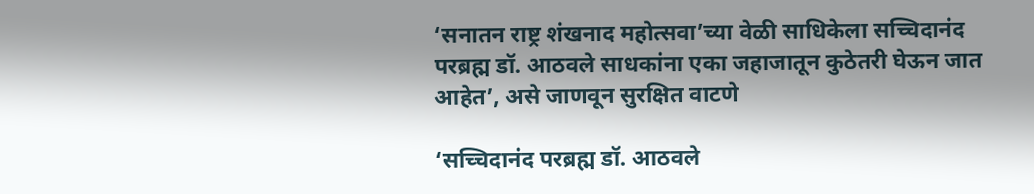‘सनातन राष्ट्र शंखनाद महोत्सवा’च्या वेळी साधिकेला सच्चिदानंद परब्रह्म डॉ. आठवले साधकांना एका जहाजातून कुठेतरी घेऊन जात आहेत’, असे जाणवून सुरक्षित वाटणे

‘सच्चिदानंद परब्रह्म डॉ. आठवले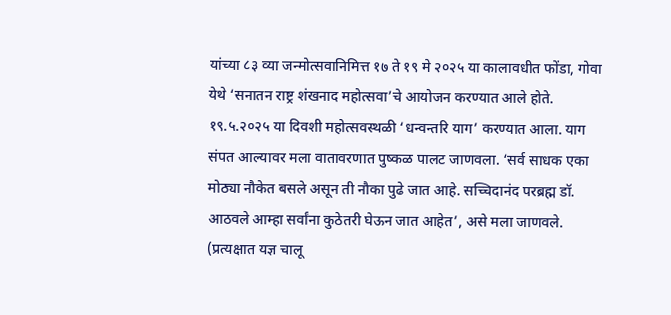यांच्या ८३ व्या जन्मोत्सवानिमित्त १७ ते १९ मे २०२५ या कालावधीत फोंडा, गोवा येथे ‘सनातन राष्ट्र शंखनाद महोत्सवा’चे आयोजन करण्यात आले होते. १९.५.२०२५ या दिवशी महोत्सवस्थळी ‘धन्वन्तरि याग’ करण्यात आला. याग संपत आल्यावर मला वातावरणात पुष्कळ पालट जाणवला. ‘सर्व साधक एका मोठ्या नौकेत बसले असून ती नौका पुढे जात आहे. सच्चिदानंद परब्रह्म डॉ. आठवले आम्हा सर्वांना कुठेतरी घेऊन जात आहेत’, असे मला जाणवले. (प्रत्यक्षात यज्ञ चालू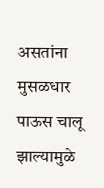असतांना मुसळधार पाऊस चालू झाल्यामुळे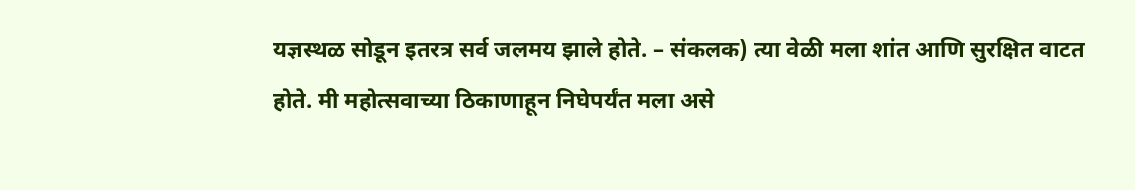यज्ञस्थळ सोडून इतरत्र सर्व जलमय झाले होते. – संकलक) त्या वेळी मला शांत आणि सुरक्षित वाटत होते. मी महोत्सवाच्या ठिकाणाहून निघेपर्यंत मला असे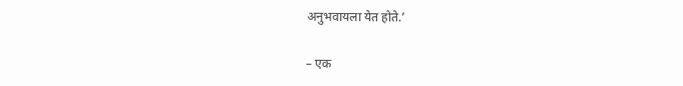अनुभवायला येत होते.’

– एक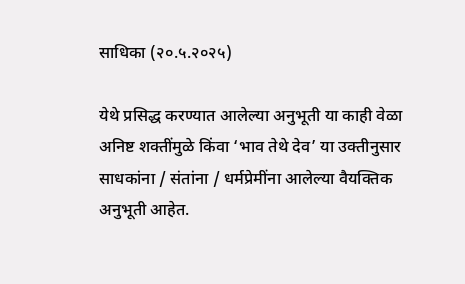साधिका (२०.५.२०२५)

येथे प्रसिद्ध करण्यात आलेल्या अनुभूती या काही वेळा अनिष्ट शक्तींमुळे किंवा ‘भाव तेथे देव’ या उक्तीनुसार साधकांना / संतांना / धर्मप्रेमींना आलेल्या वैयक्तिक अनुभूती आहेत.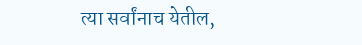त्या सर्वांनाच येतील,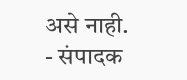असे नाही. - संपादक